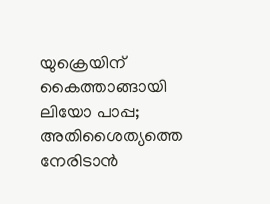യുക്രെയിന് കൈത്താങ്ങായി ലിയോ പാപ്പ; അതിശൈത്യത്തെ നേരിടാൻ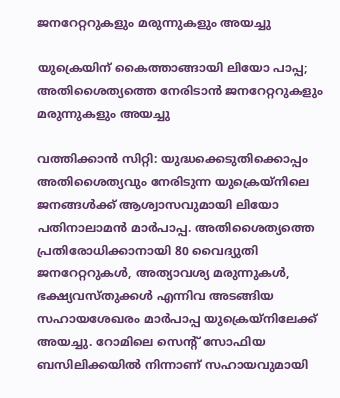ജനറേറ്ററുകളും മരുന്നുകളും അയച്ചു

യുക്രെയിന് കൈത്താങ്ങായി ലിയോ പാപ്പ; അതിശൈത്യത്തെ നേരിടാൻ ജനറേറ്ററുകളും മരുന്നുകളും അയച്ചു

വത്തിക്കാൻ സിറ്റി: യുദ്ധക്കെടുതിക്കൊപ്പം അതിശൈത്യവും നേരിടുന്ന യുക്രെയ്നിലെ ജനങ്ങൾക്ക് ആശ്വാസവുമായി ലിയോ പതിനാലാമൻ മാർപാപ്പ. അതിശൈത്യത്തെ പ്രതിരോധിക്കാനായി 80 വൈദ്യുതി ജനറേറ്ററുകൾ, അത്യാവശ്യ മരുന്നുകൾ, ഭക്ഷ്യവസ്തുക്കൾ എന്നിവ അടങ്ങിയ സഹായശേഖരം മാർപാപ്പ യുക്രെയ്നിലേക്ക് അയച്ചു. റോമിലെ സെന്റ് സോഫിയ ബസിലിക്കയിൽ നിന്നാണ് സഹായവുമായി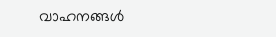വാഹനങ്ങൾ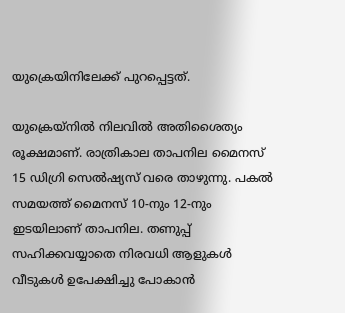യുക്രെയിനിലേക്ക് പുറപ്പെട്ടത്.

യുക്രെയ്നിൽ നിലവിൽ അതിശൈത്യം രൂക്ഷമാണ്. രാത്രികാല താപനില മൈനസ് 15 ഡിഗ്രി സെൽഷ്യസ് വരെ താഴുന്നു. പകൽ സമയത്ത് മൈനസ് 10-നും 12-നും ഇടയിലാണ് താപനില. തണുപ്പ് സഹിക്കവയ്യാതെ നിരവധി ആളുകൾ വീടുകൾ ഉപേക്ഷിച്ചു പോകാൻ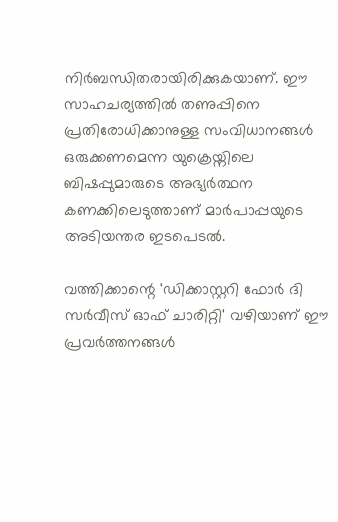നിർബന്ധിതരായിരിക്കുകയാണ്. ഈ സാഹചര്യത്തിൽ തണുപ്പിനെ പ്രതിരോധിക്കാനുള്ള സംവിധാനങ്ങൾ ഒരുക്കണമെന്ന യുക്രെയ്നിലെ ബിഷപ്പുമാരുടെ അഭ്യർത്ഥന കണക്കിലെടുത്താണ് മാർപാപ്പയുടെ അടിയന്തര ഇടപെടൽ.

വത്തിക്കാന്റെ 'ഡിക്കാസ്റ്ററി ഫോർ ദി സർവീസ് ഓഫ് ചാരിറ്റി' വഴിയാണ് ഈ പ്രവർത്തനങ്ങൾ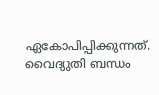ഏകോപിപ്പിക്കുന്നത്. വൈദ്യുതി ബന്ധം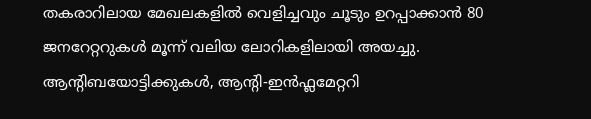തകരാറിലായ മേഖലകളിൽ വെളിച്ചവും ചൂടും ഉറപ്പാക്കാൻ 80 ജനറേറ്ററുകൾ മൂന്ന് വലിയ ലോറികളിലായി അയച്ചു. ആന്റിബയോട്ടിക്കുകൾ, ആന്റി-ഇൻഫ്ലമേറ്ററി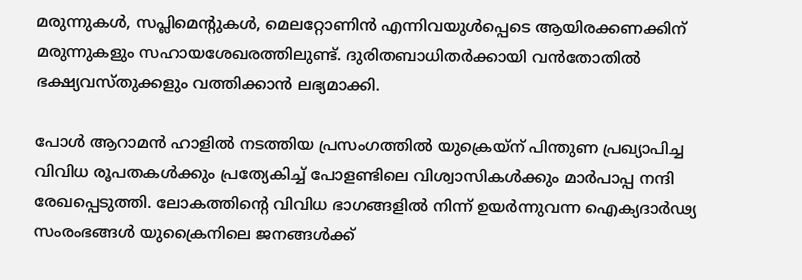മരുന്നുകൾ, സപ്ലിമെന്റുകൾ, മെലറ്റോണിൻ എന്നിവയുൾപ്പെടെ ആയിരക്കണക്കിന് മരുന്നുകളും സഹായശേഖരത്തിലുണ്ട്. ദുരിതബാധിതർക്കായി വൻതോതിൽ ഭക്ഷ്യവസ്തുക്കളും വത്തിക്കാൻ ലഭ്യമാക്കി.

പോൾ ആറാമൻ ഹാളിൽ നടത്തിയ പ്രസംഗത്തിൽ യുക്രെയ്ന് പിന്തുണ പ്രഖ്യാപിച്ച വിവിധ രൂപതകൾക്കും പ്രത്യേകിച്ച് പോളണ്ടിലെ വിശ്വാസികൾക്കും മാർപാപ്പ നന്ദി രേഖപ്പെടുത്തി. ലോകത്തിന്റെ വിവിധ ഭാഗങ്ങളിൽ നിന്ന് ഉയർന്നുവന്ന ഐക്യദാർഢ്യ സംരംഭങ്ങൾ യുക്രൈനിലെ ജനങ്ങൾക്ക്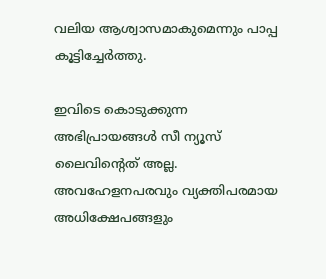വലിയ ആശ്വാസമാകുമെന്നും പാപ്പ കൂട്ടിച്ചേർത്തു.

ഇവിടെ കൊടുക്കുന്ന അഭിപ്രായങ്ങള്‍ സീ ന്യൂസ് ലൈവിന്റെത് അല്ല. അവഹേളനപരവും വ്യക്തിപരമായ അധിക്ഷേപങ്ങളും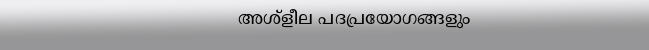അശ്‌ളീല പദപ്രയോഗങ്ങളും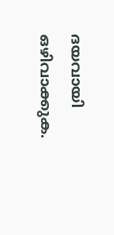ദയവായി ഒഴിവാക്കുക.